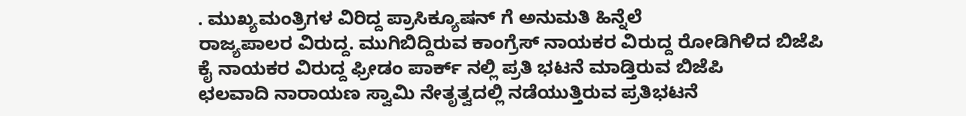. ಮುಖ್ಯಮಂತ್ರಿಗಳ ವಿರಿದ್ದ ಪ್ರಾಸಿಕ್ಯೂಷನ್ ಗೆ ಅನುಮತಿ ಹಿನ್ನೆಲೆ
ರಾಜ್ಯಪಾಲರ ವಿರುದ್ದ. ಮುಗಿಬಿದ್ದಿರುವ ಕಾಂಗ್ರೆಸ್ ನಾಯಕರ ವಿರುದ್ದ ರೋಡಿಗಿಳಿದ ಬಿಜೆಪಿ
ಕೈ ನಾಯಕರ ವಿರುದ್ದ ಫ್ರೀಡಂ ಪಾರ್ಕ್ ನಲ್ಲಿ ಪ್ರತಿ ಭಟನೆ ಮಾಡ್ತಿರುವ ಬಿಜೆಪಿ
ಛಲವಾದಿ ನಾರಾಯಣ ಸ್ವಾಮಿ ನೇತೃತ್ವದಲ್ಲಿ ನಡೆಯುತ್ತಿರುವ ಪ್ರತಿಭಟನೆ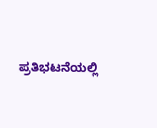ಪ್ರತಿಭಟನೆಯಲ್ಲಿ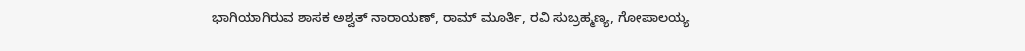ಭಾಗಿಯಾಗಿರುವ ಶಾಸಕ ಅಶ್ವತ್ ನಾರಾಯಣ್, ರಾಮ್ ಮೂರ್ತಿ, ರವಿ ಸುಬ್ರಹ್ಮಣ್ಯ, ಗೋಪಾಲಯ್ಯ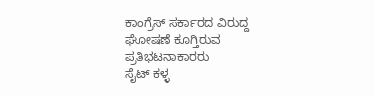ಕಾಂಗ್ರೆಸ್ ಸರ್ಕಾರದ ವಿರುದ್ದ ಘೋಷಣೆ ಕೂಗ್ತಿರುವ
ಪ್ರತಿಭಟನಾಕಾರರು
ಸೈಟ್ ಕಳ್ಳ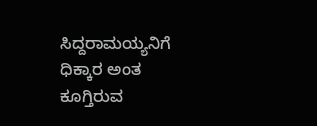ಸಿದ್ದರಾಮಯ್ಯನಿಗೆ ಧಿಕ್ಕಾರ ಅಂತ ಕೂಗ್ತಿರುವ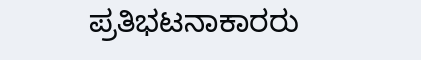ಪ್ರತಿಭಟನಾಕಾರರು